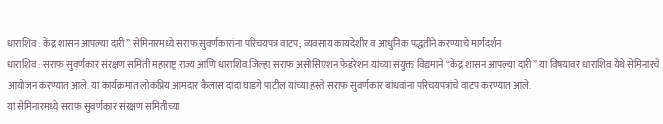धाराशिव : केंद्र शासन आपल्या दारी” सेमिनारमध्ये सराफ सुवर्णकारांना परिचयपत्र वाटप; व्यवसाय कायदेशीर व आधुनिक पद्धतीने करण्याचे मार्गदर्शन
धाराशिव : सराफ सुवर्णकार संरक्षण समिती महाराष्ट्र राज्य आणि धाराशिव जिल्हा सराफ असोसिएशन फेडरेशन यांच्या संयुक्त विद्यमाने “केंद्र शासन आपल्या दारी” या विषयावर धाराशिव येथे सेमिनारचे आयोजन करण्यात आले. या कार्यक्रमात लोकप्रिय आमदार कैलास दादा घाडगे पाटील यांच्या हस्ते सराफ सुवर्णकार बांधवांना परिचयपत्रांचे वाटप करण्यात आले.
या सेमिनारमध्ये सराफ सुवर्णकार संरक्षण समितीच्या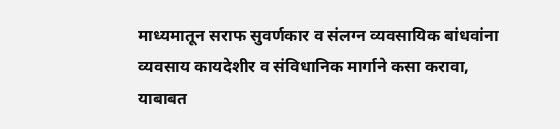माध्यमातून सराफ सुवर्णकार व संलग्न व्यवसायिक बांधवांना व्यवसाय कायदेशीर व संविधानिक मार्गाने कसा करावा, याबाबत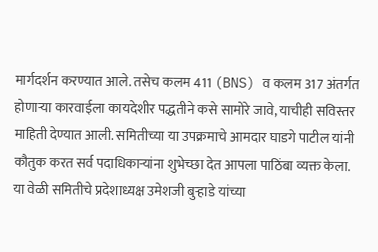मार्गदर्शन करण्यात आले. तसेच कलम 411 (BNS) व कलम 317 अंतर्गत होणाऱ्या कारवाईला कायदेशीर पद्धतीने कसे सामोरे जावे, याचीही सविस्तर माहिती देण्यात आली. समितीच्या या उपक्रमाचे आमदार घाडगे पाटील यांनी कौतुक करत सर्व पदाधिकाऱ्यांना शुभेच्छा देत आपला पाठिंबा व्यक्त केला.
या वेळी समितीचे प्रदेशाध्यक्ष उमेशजी बुऱ्हाडे यांच्या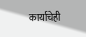कार्याचेही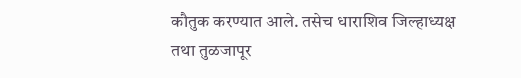कौतुक करण्यात आले. तसेच धाराशिव जिल्हाध्यक्ष तथा तुळजापूर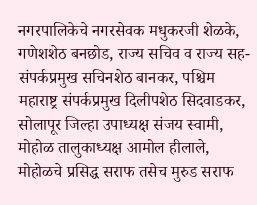नगरपालिकेचे नगरसेवक मधुकरजी शेळके, गणेशशेठ बनछोड, राज्य सचिव व राज्य सह-संपर्कप्रमुख सचिनशेठ बानकर, पश्चिम महाराष्ट्र संपर्कप्रमुख दिलीपशेठ सिदवाडकर, सोलापूर जिल्हा उपाध्यक्ष संजय स्वामी, मोहोळ तालुकाध्यक्ष आमोल हीलाले, मोहोळचे प्रसिद्ध सराफ तसेच मुरुड सराफ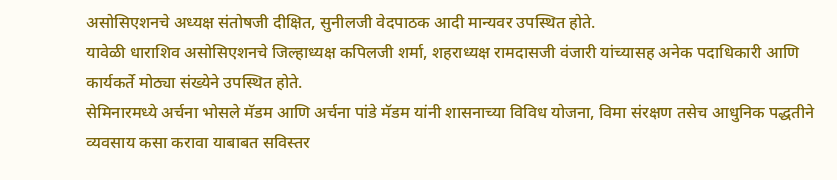असोसिएशनचे अध्यक्ष संतोषजी दीक्षित, सुनीलजी वेदपाठक आदी मान्यवर उपस्थित होते.
यावेळी धाराशिव असोसिएशनचे जिल्हाध्यक्ष कपिलजी शर्मा, शहराध्यक्ष रामदासजी वंजारी यांच्यासह अनेक पदाधिकारी आणि कार्यकर्ते मोठ्या संख्येने उपस्थित होते.
सेमिनारमध्ये अर्चना भोसले मॅडम आणि अर्चना पांडे मॅडम यांनी शासनाच्या विविध योजना, विमा संरक्षण तसेच आधुनिक पद्धतीने व्यवसाय कसा करावा याबाबत सविस्तर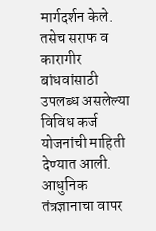मार्गदर्शन केले. तसेच सराफ व कारागीर बांधवांसाठी उपलब्ध असलेल्या विविध कर्ज योजनांची माहिती देण्यात आली. आधुनिक तंत्रज्ञानाचा वापर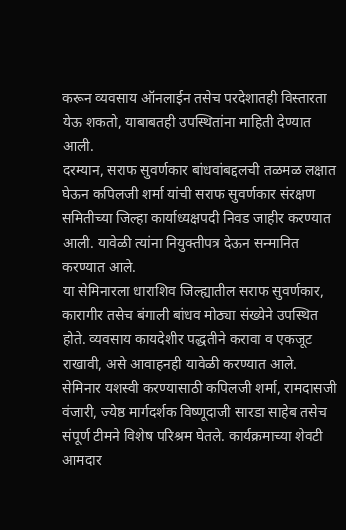करून व्यवसाय ऑनलाईन तसेच परदेशातही विस्तारता येऊ शकतो, याबाबतही उपस्थितांना माहिती देण्यात आली.
दरम्यान, सराफ सुवर्णकार बांधवांबद्दलची तळमळ लक्षात घेऊन कपिलजी शर्मा यांची सराफ सुवर्णकार संरक्षण समितीच्या जिल्हा कार्याध्यक्षपदी निवड जाहीर करण्यात आली. यावेळी त्यांना नियुक्तीपत्र देऊन सन्मानित करण्यात आले.
या सेमिनारला धाराशिव जिल्ह्यातील सराफ सुवर्णकार, कारागीर तसेच बंगाली बांधव मोठ्या संख्येने उपस्थित होते. व्यवसाय कायदेशीर पद्धतीने करावा व एकजूट राखावी, असे आवाहनही यावेळी करण्यात आले.
सेमिनार यशस्वी करण्यासाठी कपिलजी शर्मा, रामदासजी वंजारी, ज्येष्ठ मार्गदर्शक विष्णूदाजी सारडा साहेब तसेच संपूर्ण टीमने विशेष परिश्रम घेतले. कार्यक्रमाच्या शेवटी आमदार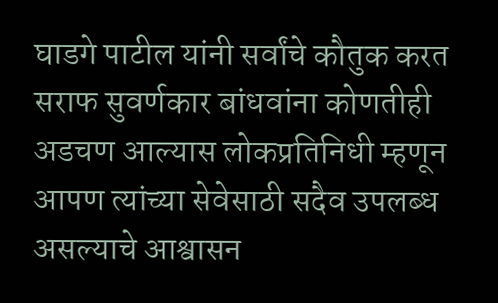घाडगे पाटील यांनी सर्वांचे कौतुक करत सराफ सुवर्णकार बांधवांना कोणतीही अडचण आल्यास लोकप्रतिनिधी म्हणून आपण त्यांच्या सेवेसाठी सदैव उपलब्ध असल्याचे आश्वासन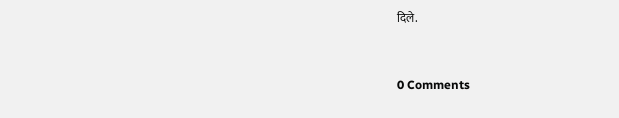दिले.


0 Comments